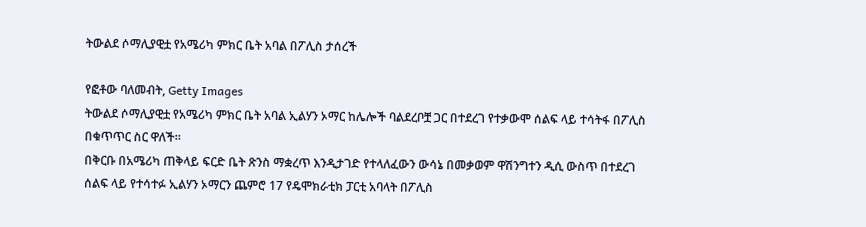ትውልደ ሶማሊያዊቷ የአሜሪካ ምክር ቤት አባል በፖሊስ ታሰረች

የፎቶው ባለመብት, Getty Images
ትውልደ ሶማሊያዊቷ የአሜሪካ ምክር ቤት አባል ኢልሃን ኦማር ከሌሎች ባልደረቦቿ ጋር በተደረገ የተቃውሞ ሰልፍ ላይ ተሳትፋ በፖሊስ በቁጥጥር ስር ዋለች።
በቅርቡ በአሜሪካ ጠቅላይ ፍርድ ቤት ጽንስ ማቋረጥ እንዲታገድ የተላለፈውን ውሳኔ በመቃወም ዋሽንግተን ዲሲ ውስጥ በተደረገ ሰልፍ ላይ የተሳተፉ ኢልሃን ኦማርን ጨምሮ 17 የዴሞክራቲክ ፓርቲ አባላት በፖሊስ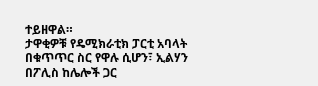ተይዘዋል።
ታዋቂዎቹ የዴሚክራቲክ ፓርቲ አባላት በቁጥጥር ስር የዋሉ ሲሆን፣ ኢልሃን በፖሊስ ከሌሎች ጋር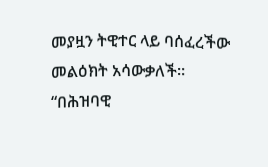መያዟን ትዊተር ላይ ባሰፈረችው መልዕክት አሳውቃለች።
“በሕዝባዊ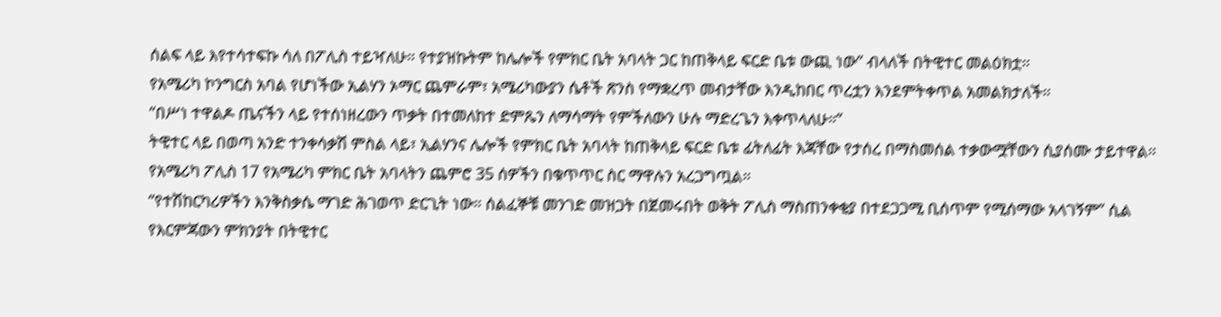ሰልፍ ላይ እየተሳተፍኩ ሳለ በፖሊስ ተይዣለሁ። የተያዝኩትም ከሌሎች የምክር ቤት አባላት ጋር ከጠቅላይ ፍርድ ቤቱ ውጪ ነው” ብላለች በትዊተር መልዕክቷ።
የአሜሪካ ኮንግርስ አባል የሆነችው ኢልሃን ኦማር ጨምራም፣ አሜሪካውያን ሴቶች ጽንስ የማቋረጥ መብታቸው እንዲከበር ጥረቷን እንደምትቀጥል አመልክታለች።
“በሥነ ተዋልዶ ጤናችን ላይ የተሰነዘረውን ጥቃት በተመለከተ ድምጼን ለማሳማት የምችለውን ሁሉ ማድረጌን እቀጥላለሁ።”
ትዊተር ላይ በወጣ አንድ ተንቀሳቃሽ ምስል ላይ፣ ኢልሃንና ሌሎች የምክር ቤት አባላት ከጠቅላይ ፍርድ ቤቱ ፊትለፊት እጃቸው የታሰረ በማስመሰል ተቃውሟቸውን ሲያሰሙ ታይተዋል።
የአሜሪካ ፖሊስ 17 የአሜሪካ ምክር ቤት አባላትን ጨምሮ 35 ሰዎችን በቁጥጥር ስር ማዋሉን አረጋግጧል።
“የተሽከርካሪዎችን እንቅስቃሴ ማገድ ሕገወጥ ድርጊት ነው። ሰልፈኞቹ መንገድ መዝጋት በጀመሩበት ወቅት ፖሊስ ማስጠንቀቂያ በተደጋጋሚ ቢሰጥም የሚሰማው አላገኝም” ሲል የእርምጃውን ምክንያት በትዊተር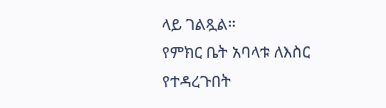ላይ ገልጿል።
የምክር ቤት አባላቱ ለእስር የተዳረጉበት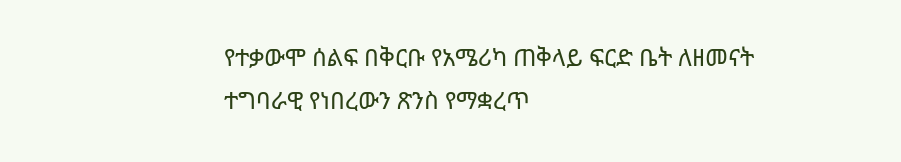የተቃውሞ ሰልፍ በቅርቡ የአሜሪካ ጠቅላይ ፍርድ ቤት ለዘመናት ተግባራዊ የነበረውን ጽንስ የማቋረጥ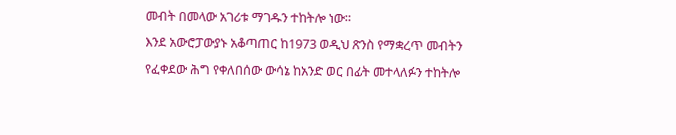መብት በመላው አገሪቱ ማገዱን ተከትሎ ነው።
እንደ አውሮፓውያኑ አቆጣጠር ከ1973 ወዲህ ጽንስ የማቋረጥ መብትን የፈቀደው ሕግ የቀለበሰው ውሳኔ ከአንድ ወር በፊት መተላለፉን ተከትሎ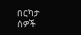በርካታ ሰዎች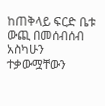ከጠቅላይ ፍርድ ቤቱ ውጪ በመሰብሰብ አስካሁን ተቃውሟቸውን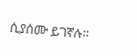ሲያሰሙ ይገኛሉ።